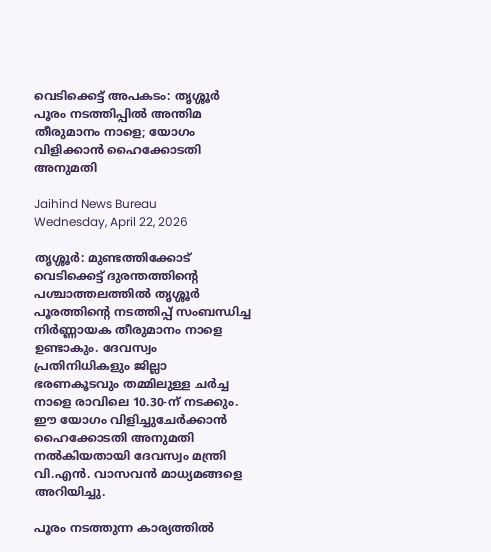വെടിക്കെട്ട് അപകടം: തൃശ്ശൂര്‍ പൂരം നടത്തിപ്പില്‍ അന്തിമ തീരുമാനം നാളെ; യോഗം വിളിക്കാന്‍ ഹൈക്കോടതി അനുമതി

Jaihind News Bureau
Wednesday, April 22, 2026

തൃശ്ശൂര്‍: മുണ്ടത്തിക്കോട് വെടിക്കെട്ട് ദുരന്തത്തിന്റെ പശ്ചാത്തലത്തില്‍ തൃശ്ശൂര്‍ പൂരത്തിന്റെ നടത്തിപ്പ് സംബന്ധിച്ച നിര്‍ണ്ണായക തീരുമാനം നാളെ ഉണ്ടാകും. ദേവസ്വം പ്രതിനിധികളും ജില്ലാ ഭരണകൂടവും തമ്മിലുള്ള ചര്‍ച്ച നാളെ രാവിലെ 10.30-ന് നടക്കും. ഈ യോഗം വിളിച്ചുചേര്‍ക്കാന്‍ ഹൈക്കോടതി അനുമതി നല്‍കിയതായി ദേവസ്വം മന്ത്രി വി.എന്‍. വാസവന്‍ മാധ്യമങ്ങളെ അറിയിച്ചു.

പൂരം നടത്തുന്ന കാര്യത്തില്‍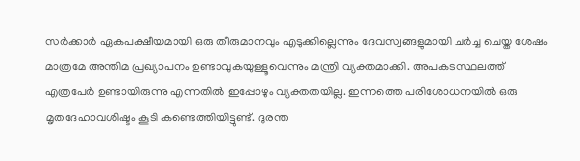സര്‍ക്കാര്‍ ഏകപക്ഷീയമായി ഒരു തീരുമാനവും എടുക്കില്ലെന്നും ദേവസ്വങ്ങളുമായി ചര്‍ച്ച ചെയ്ത ശേഷം മാത്രമേ അന്തിമ പ്രഖ്യാപനം ഉണ്ടാവുകയുള്ളൂവെന്നും മന്ത്രി വ്യക്തമാക്കി. അപകടസ്ഥലത്ത് എത്രപേര്‍ ഉണ്ടായിരുന്നു എന്നതില്‍ ഇപ്പോഴും വ്യക്തതയില്ല. ഇന്നത്തെ പരിശോധനയില്‍ ഒരു മൃതദേഹാവശിഷ്ടം കൂടി കണ്ടെത്തിയിട്ടുണ്ട്. ദുരന്ത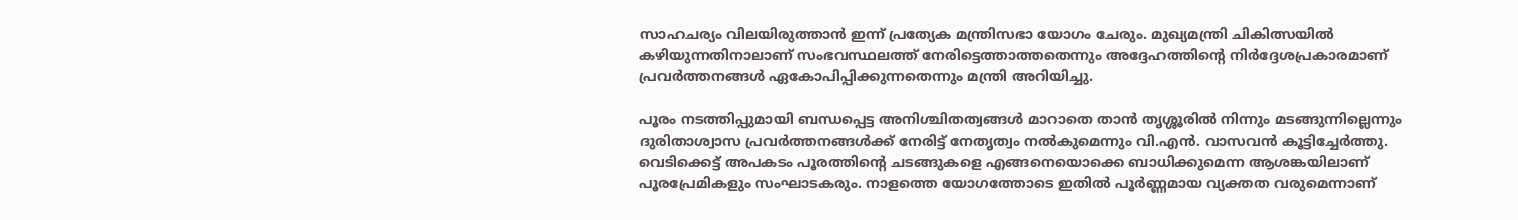സാഹചര്യം വിലയിരുത്താന്‍ ഇന്ന് പ്രത്യേക മന്ത്രിസഭാ യോഗം ചേരും. മുഖ്യമന്ത്രി ചികിത്സയില്‍ കഴിയുന്നതിനാലാണ് സംഭവസ്ഥലത്ത് നേരിട്ടെത്താത്തതെന്നും അദ്ദേഹത്തിന്റെ നിര്‍ദ്ദേശപ്രകാരമാണ് പ്രവര്‍ത്തനങ്ങള്‍ ഏകോപിപ്പിക്കുന്നതെന്നും മന്ത്രി അറിയിച്ചു.

പൂരം നടത്തിപ്പുമായി ബന്ധപ്പെട്ട അനിശ്ചിതത്വങ്ങള്‍ മാറാതെ താന്‍ തൃശ്ശൂരില്‍ നിന്നും മടങ്ങുന്നില്ലെന്നും ദുരിതാശ്വാസ പ്രവര്‍ത്തനങ്ങള്‍ക്ക് നേരിട്ട് നേതൃത്വം നല്‍കുമെന്നും വി.എന്‍. വാസവന്‍ കൂട്ടിച്ചേര്‍ത്തു. വെടിക്കെട്ട് അപകടം പൂരത്തിന്റെ ചടങ്ങുകളെ എങ്ങനെയൊക്കെ ബാധിക്കുമെന്ന ആശങ്കയിലാണ് പൂരപ്രേമികളും സംഘാടകരും. നാളത്തെ യോഗത്തോടെ ഇതില്‍ പൂര്‍ണ്ണമായ വ്യക്തത വരുമെന്നാണ്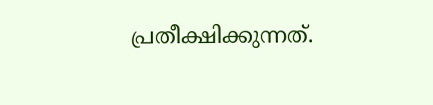പ്രതീക്ഷിക്കുന്നത്.